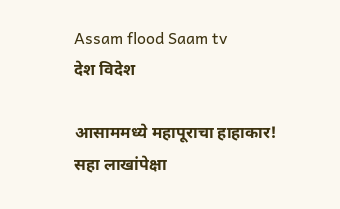Assam flood Saam tv
देश विदेश

आसाममध्ये महापूराचा हाहाकार! सहा लाखांपेक्षा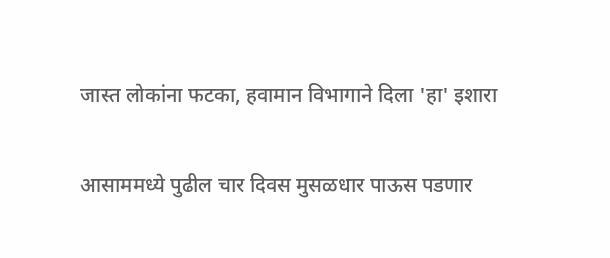जास्त लोकांना फटका, हवामान विभागाने दिला 'हा' इशारा

आसाममध्ये पुढील चार दिवस मुसळधार पाऊस पडणार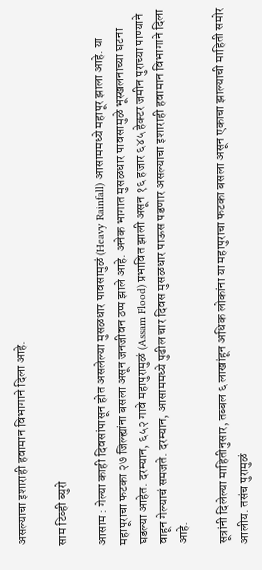असल्याचा इशाराही हवामान विभागाने दिला आहे.

साम टिव्ही ब्युरो

आसाम : गेल्या काही दिवसांपासून होत असलेल्या मुसळधार पावसामुळं (Heavy Rainfall) आसाममध्ये महापूर झाला आहे. या महापूराचा फटका २७ जिल्ह्यांना बसला असून जनजीवन ठप्प झाले आहे. अनेक भागात मुसळधार पावसामुळे भूस्खलनाच्या घटना घडल्या आहेत. दरम्यान, ६५२ गावे महापुरामुळं (Assam Flood) प्रभावित झाली असून १६ हजार ६४५ हेक्टर जमीन पुराच्या पाण्याने वाहून गेल्याचं समजते. दरम्यान, आसाममध्ये पुढील चार दिवस मुसळधार पाऊस पडणार असल्याचा इशाराही हवामान विभागाने दिला आहे.

सूत्रांनी दिलेल्या माहितीनुसार, तब्बल ६ लाखांहून अधिक लोकांना या महापुराचा फटका बसला असून एकाचा झाल्याची माहिती समोर आलीय. तसंच पुरामुळं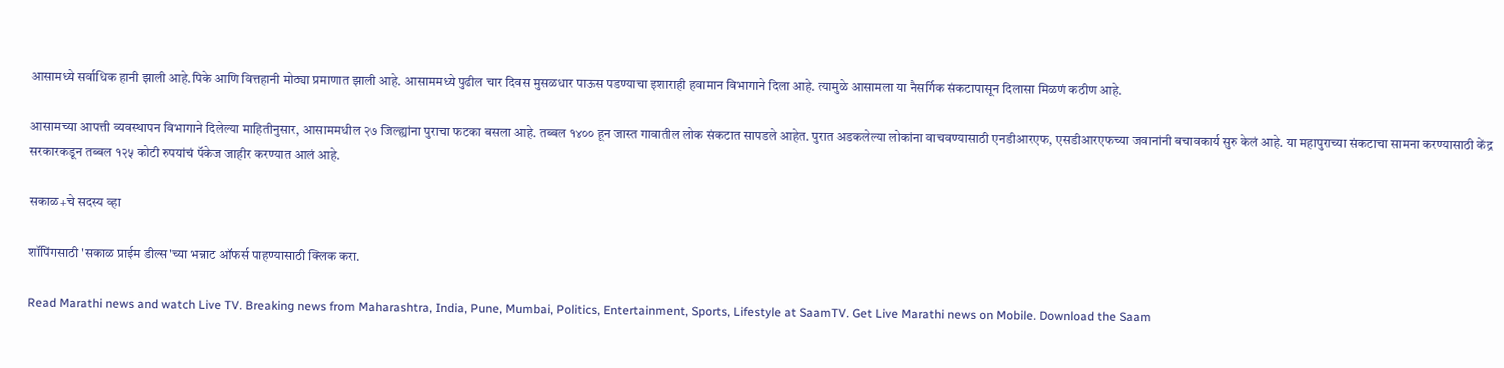आसामध्ये सर्वाधिक हानी झाली आहे.पिके आणि वित्तहानी मोठ्या प्रमाणात झाली आहे. आसाममध्ये पुढील चार दिवस मुसळधार पाऊस पडण्याचा इशाराही हवामान विभागाने दिला आहे. त्यामुळे आसामला या नैसर्गिक संकटापासून दिलासा मिळणं कठीण आहे.

आसामच्या आपत्ती व्यवस्थापन विभागाने दिलेल्या माहितीनुसार, आसाममधील २७ जिल्ह्यांना पुराचा फटका बसला आहे. तब्बल १४०० हून जास्त गावातील लोक संकटात सापडले आहेत. पुरात अडकलेल्या लोकांना वाचवण्यासाठी एनडीआरएफ, एसडीआरएफच्या जवानांनी बचावकार्य सुरु केलं आहे. या महापुराच्या संकटाचा सामना करण्यासाठी केंद्र सरकारकडून तब्बल १२५ कोटी रुपयांचं पॅकेज जाहीर करण्यात आलं आहे.

सकाळ+चे सदस्य व्हा

शॉपिंगसाठी 'सकाळ प्राईम डील्स'च्या भन्नाट ऑफर्स पाहण्यासाठी क्लिक करा.

Read Marathi news and watch Live TV. Breaking news from Maharashtra, India, Pune, Mumbai, Politics, Entertainment, Sports, Lifestyle at SaamTV. Get Live Marathi news on Mobile. Download the Saam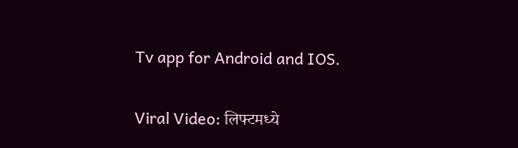Tv app for Android and IOS.

Viral Video: लिफ्टमध्ये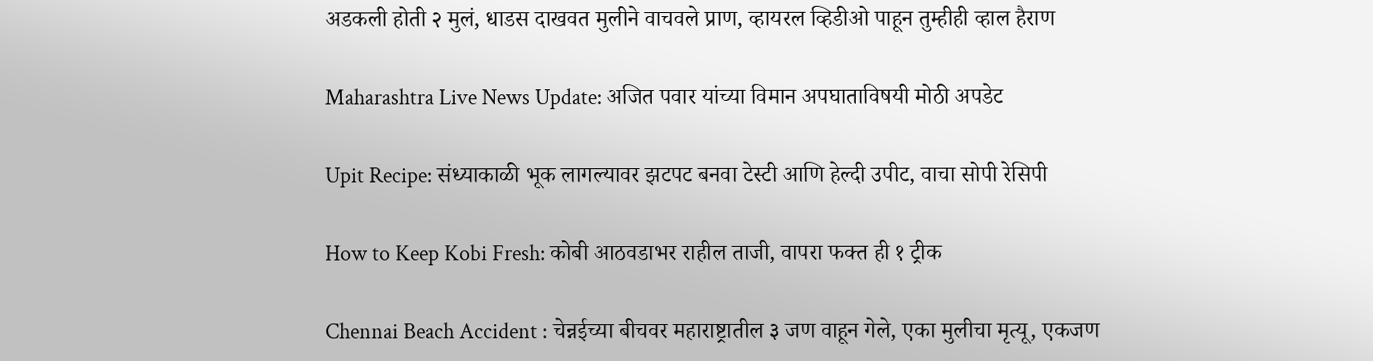अडकली होती २ मुलं, धाडस दाखवत मुलीने वाचवले प्राण, व्हायरल व्हिडीओ पाहून तुम्हीही व्हाल हैराण

Maharashtra Live News Update: अजित पवार यांच्या विमान अपघाताविषयी मोठी अपडेट

Upit Recipe: संध्याकाळी भूक लागल्यावर झटपट बनवा टेस्टी आणि हेल्दी उपीट, वाचा सोपी रेसिपी

How to Keep Kobi Fresh: कोबी आठवडाभर राहील ताजी, वापरा फक्त ही १ ट्रीक

Chennai Beach Accident : चेन्नईच्या बीचवर महाराष्ट्रातील ३ जण वाहून गेले, एका मुलीचा मृत्यू, एकजण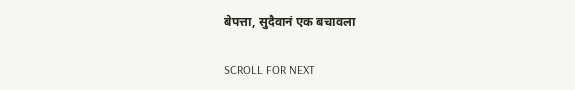बेपत्ता, सुदैवानं एक बचावला

SCROLL FOR NEXT